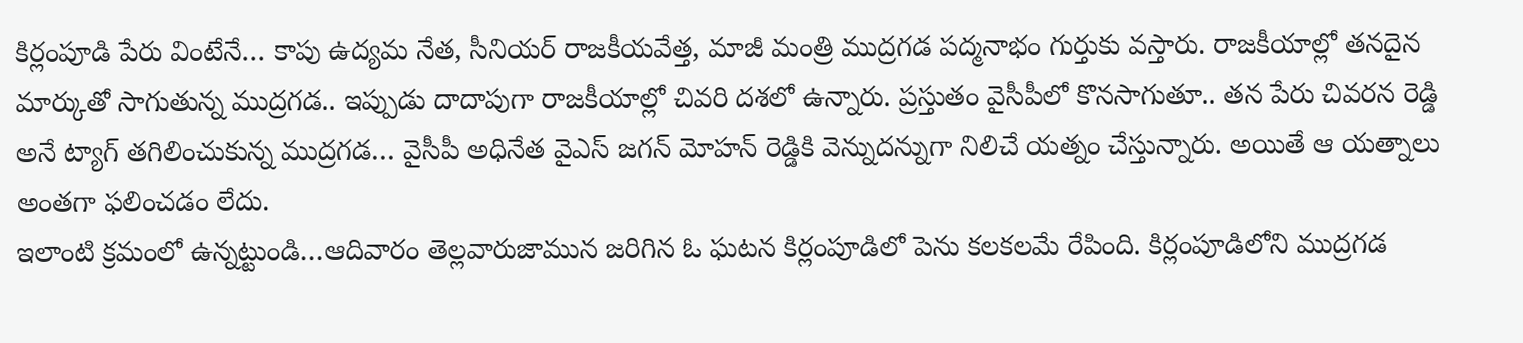కిర్లంపూడి పేరు వింటేనే… కాపు ఉద్యమ నేత, సీనియర్ రాజకీయవేత్త, మాజీ మంత్రి ముద్రగడ పద్మనాభం గుర్తుకు వస్తారు. రాజకీయాల్లో తనదైన మార్కుతో సాగుతున్న ముద్రగడ.. ఇప్పుడు దాదాపుగా రాజకీయాల్లో చివరి దశలో ఉన్నారు. ప్రస్తుతం వైసీపీలో కొనసాగుతూ.. తన పేరు చివరన రెడ్డి అనే ట్యాగ్ తగిలించుకున్న ముద్రగడ… వైసీపీ అధినేత వైఎస్ జగన్ మోహన్ రెడ్డికి వెన్నుదన్నుగా నిలిచే యత్నం చేస్తున్నారు. అయితే ఆ యత్నాలు అంతగా ఫలించడం లేదు.
ఇలాంటి క్రమంలో ఉన్నట్టుండి…ఆదివారం తెల్లవారుజామున జరిగిన ఓ ఘటన కిర్లంపూడిలో పెను కలకలమే రేపింది. కిర్లంపూడిలోని ముద్రగడ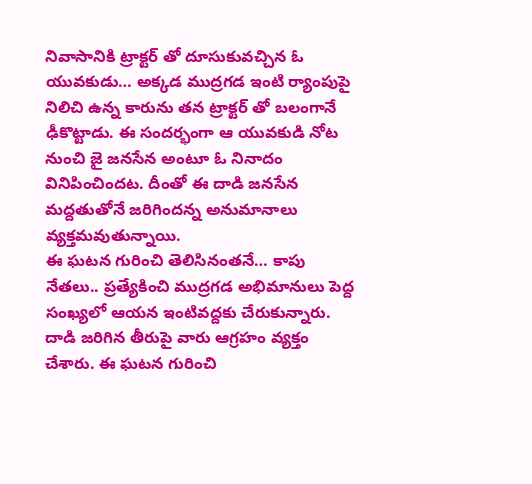నివాసానికి ట్రాక్టర్ తో దూసుకువచ్చిన ఓ యువకుడు… అక్కడ ముద్రగడ ఇంటి ర్యాంపుపై నిలిచి ఉన్న కారును తన ట్రాక్టర్ తో బలంగానే ఢీకొట్టాడు. ఈ సందర్భంగా ఆ యువకుడి నోట నుంచి జై జనసేన అంటూ ఓ నినాదం వినిపించిందట. దీంతో ఈ దాడి జనసేన మద్దతుతోనే జరిగిందన్న అనుమానాలు వ్యక్తమవుతున్నాయి.
ఈ ఘటన గురించి తెలిసినంతనే… కాపు నేతలు.. ప్రత్యేకించి ముద్రగడ అభిమానులు పెద్ద సంఖ్యలో ఆయన ఇంటివద్దకు చేరుకున్నారు. దాడి జరిగిన తీరుపై వారు ఆగ్రహం వ్యక్తం చేశారు. ఈ ఘటన గురించి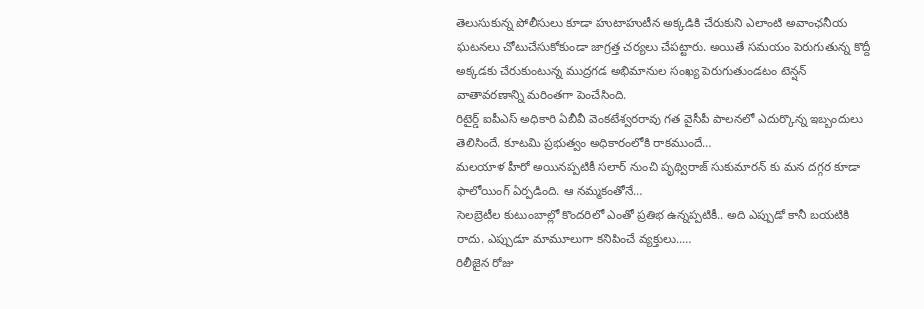తెలుసుకున్న పోలీసులు కూడా హుటాహుటీన అక్కడికి చేరుకుని ఎలాంటి అవాంఛనీయ ఘటనలు చోటుచేసుకోకుండా జాగ్రత్త చర్యలు చేపట్టారు. అయితే సమయం పెరుగుతున్న కొద్దీ అక్కడకు చేరుకుంటున్న ముద్రగడ అభిమానుల సంఖ్య పెరుగుతుండటం టెన్షన్ వాతావరణాన్ని మరింతగా పెంచేసింది.
రిటైర్డ్ ఐపీఎస్ అధికారి ఏబీవీ వెంకటేశ్వరరావు గత వైసీపీ పాలనలో ఎదుర్కొన్న ఇబ్బందులు తెలిసిందే. కూటమి ప్రభుత్వం అధికారంలోకి రాకముందే…
మలయాళ హీరో అయినప్పటికీ సలార్ నుంచి పృథ్విరాజ్ సుకుమారన్ కు మన దగ్గర కూడా ఫాలోయింగ్ ఏర్పడింది. ఆ నమ్మకంతోనే…
సెలబ్రెటీల కుటుంబాల్లో కొందరిలో ఎంతో ప్రతిభ ఉన్నప్పటికీ.. అది ఎప్పుడో కానీ బయటికి రాదు. ఎప్పుడూ మామూలుగా కనిపించే వ్యక్తులు..…
రిలీజైన రోజు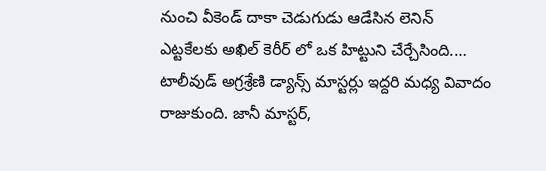నుంచి వీకెండ్ దాకా చెడుగుడు ఆడేసిన లెనిన్ ఎట్టకేలకు అఖిల్ కెరీర్ లో ఒక హిట్టుని చేర్చేసింది.…
టాలీవుడ్ అగ్రశ్రేణి డ్యాన్స్ మాస్టర్లు ఇద్దరి మధ్య వివాదం రాజుకుంది. జానీ మాస్టర్,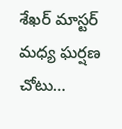శేఖర్ మాస్టర్ మధ్య ఘర్షణ చోటు…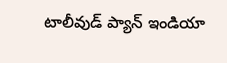టాలీవుడ్ ప్యాన్ ఇండియా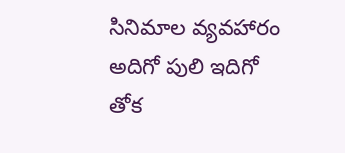సినిమాల వ్యవహారం అదిగో పులి ఇదిగో తోక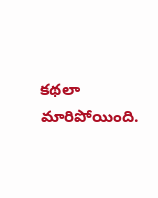కథలా మారిపోయింది.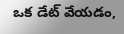ఒక డేట్ వేయడం,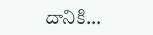దానికి…